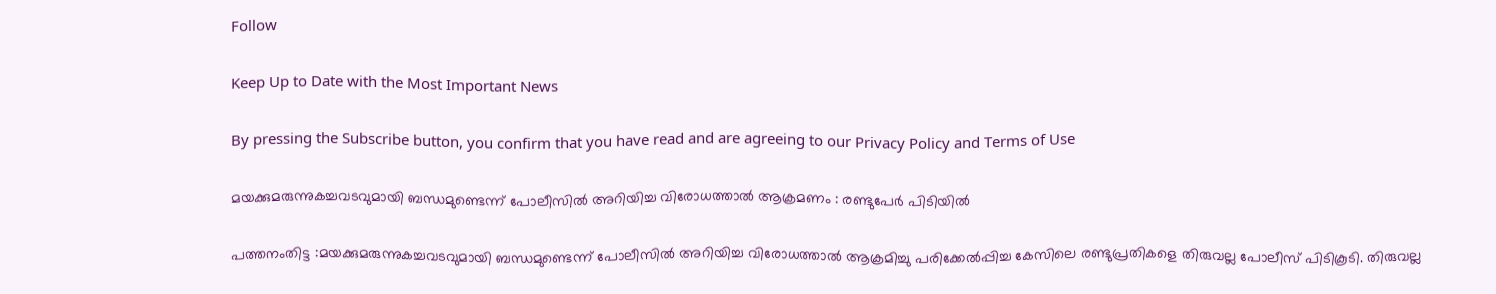Follow

Keep Up to Date with the Most Important News

By pressing the Subscribe button, you confirm that you have read and are agreeing to our Privacy Policy and Terms of Use

മയക്കുമരുന്നുകച്ചവടവുമായി ബന്ധമുണ്ടെന്ന് പോലീസിൽ അറിയിച്ച വിരോധത്താൽ ആക്രമണം : രണ്ടുപേർ പിടിയിൽ

പത്തനംതിട്ട :മയക്കുമരുന്നുകച്ചവടവുമായി ബന്ധമുണ്ടെന്ന് പോലീസിൽ അറിയിച്ച വിരോധത്താൽ ആക്രമിച്ചു പരിക്കേൽപ്പിച്ച കേസിലെ രണ്ടുപ്രതികളെ തിരുവല്ല പോലീസ് പിടികൂടി. തിരുവല്ല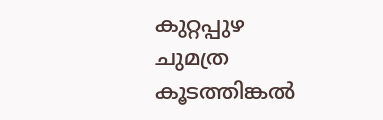കുറ്റപ്പുഴ ചുമത്ര കൂടത്തിങ്കൽ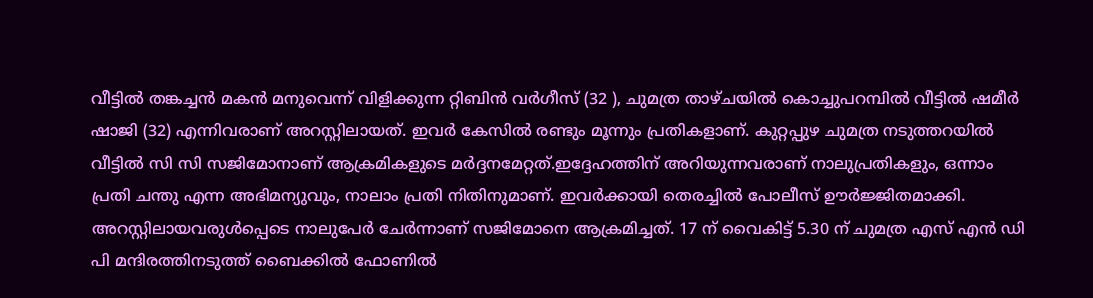വീട്ടിൽ തങ്കച്ചൻ മകൻ മനുവെന്ന് വിളിക്കുന്ന റ്റിബിൻ വർഗീസ് (32 ), ചുമത്ര താഴ്ചയിൽ കൊച്ചുപറമ്പിൽ വീട്ടിൽ ഷമീർ ഷാജി (32) എന്നിവരാണ് അറസ്റ്റിലായത്. ഇവർ കേസിൽ രണ്ടും മൂന്നും പ്രതികളാണ്. കുറ്റപ്പുഴ ചുമത്ര നടുത്തറയിൽ വീട്ടിൽ സി സി സജിമോനാണ് ആക്രമികളുടെ മർദ്ദനമേറ്റത്.ഇദ്ദേഹത്തിന് അറിയുന്നവരാണ് നാലുപ്രതികളും, ഒന്നാം പ്രതി ചന്തു എന്ന അഭിമന്യുവും, നാലാം പ്രതി നിതിനുമാണ്. ഇവർക്കായി തെരച്ചിൽ പോലീസ് ഊർജ്ജിതമാക്കി.
അറസ്റ്റിലായവരുൾപ്പെടെ നാലുപേർ ചേർന്നാണ് സജിമോനെ ആക്രമിച്ചത്. 17 ന് വൈകിട്ട് 5.30 ന് ചുമത്ര എസ് എൻ ഡി പി മന്ദിരത്തിനടുത്ത് ബൈക്കിൽ ഫോണിൽ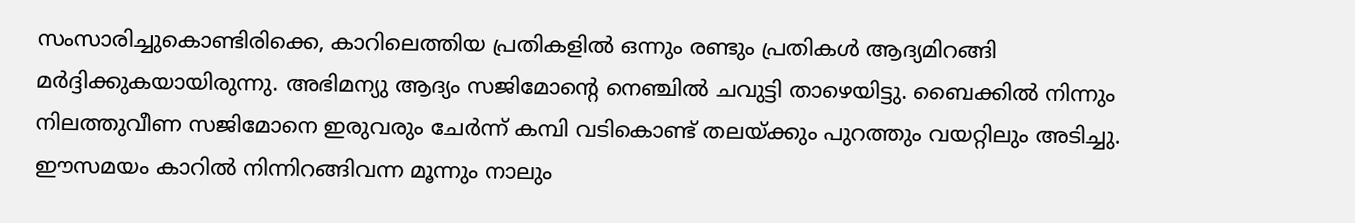സംസാരിച്ചുകൊണ്ടിരിക്കെ, കാറിലെത്തിയ പ്രതികളിൽ ഒന്നും രണ്ടും പ്രതികൾ ആദ്യമിറങ്ങി മർദ്ദിക്കുകയായിരുന്നു. അഭിമന്യു ആദ്യം സജിമോന്റെ നെഞ്ചിൽ ചവുട്ടി താഴെയിട്ടു. ബൈക്കിൽ നിന്നും നിലത്തുവീണ സജിമോനെ ഇരുവരും ചേർന്ന് കമ്പി വടികൊണ്ട് തലയ്ക്കും പുറത്തും വയറ്റിലും അടിച്ചു. ഈസമയം കാറിൽ നിന്നിറങ്ങിവന്ന മൂന്നും നാലും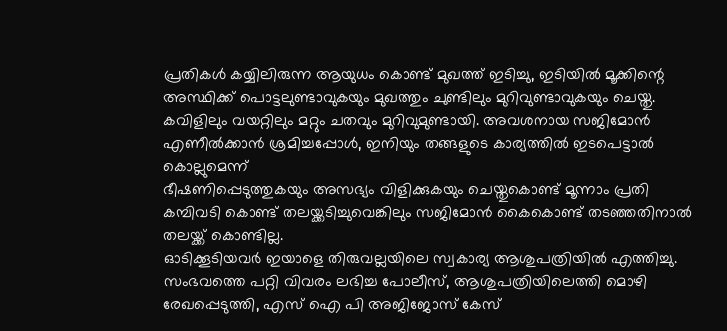പ്രതികൾ കയ്യിലിരുന്ന ആയുധം കൊണ്ട് മുഖത്ത് ഇടിച്ചു, ഇടിയിൽ മൂക്കിന്റെ അസ്ഥിക്ക് പൊട്ടലുണ്ടാവുകയും മുഖത്തും ചുണ്ടിലും മുറിവുണ്ടാവുകയും ചെയ്തു. കവിളിലും വയറ്റിലും മറ്റും ചതവും മുറിവുമുണ്ടായി. അവശനായ സജിമോൻ എണീൽക്കാൻ ശ്രമിച്ചപ്പോൾ, ഇനിയും തങ്ങളുടെ കാര്യത്തിൽ ഇടപെട്ടാൽ കൊല്ലുമെന്ന്
ഭീഷണിപ്പെടുത്തുകയും അസഭ്യം വിളിക്കുകയും ചെയ്തുകൊണ്ട് മൂന്നാം പ്രതി കമ്പിവടി കൊണ്ട് തലയ്ക്കടിച്ചുവെങ്കിലും സജിമോൻ കൈകൊണ്ട് തടഞ്ഞതിനാൽ തലയ്ക്ക് കൊണ്ടില്ല.
ഓടിക്കൂടിയവർ ഇയാളെ തിരുവല്ലയിലെ സ്വകാര്യ ആശുപത്രിയിൽ എത്തിച്ചു. സംഭവത്തെ പറ്റി വിവരം ലഭിച്ച പോലീസ്, ആശുപത്രിയിലെത്തി മൊഴി രേഖപ്പെടുത്തി, എസ് ഐ പി അജിജോസ് കേസ്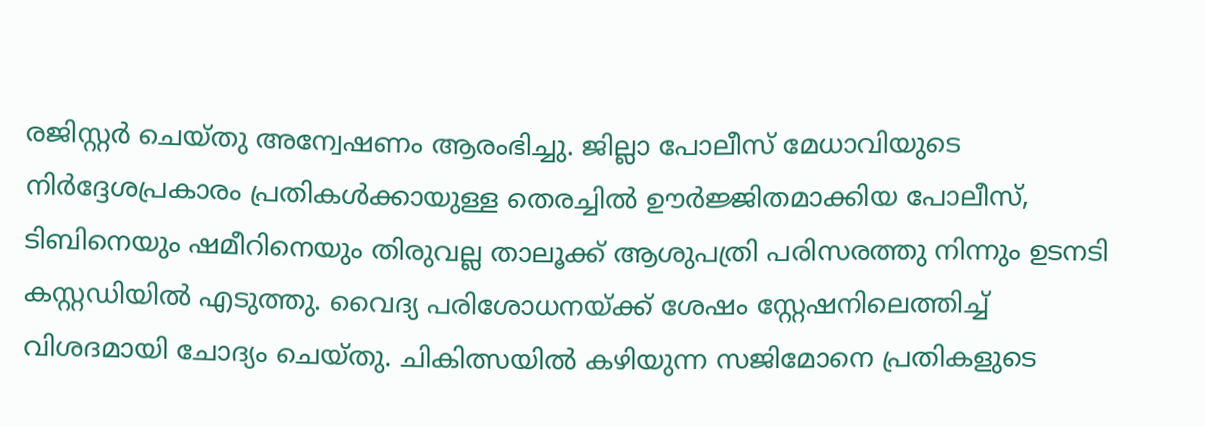രജിസ്റ്റർ ചെയ്തു അന്വേഷണം ആരംഭിച്ചു. ജില്ലാ പോലീസ് മേധാവിയുടെ നിർദ്ദേശപ്രകാരം പ്രതികൾക്കായുള്ള തെരച്ചിൽ ഊർജ്ജിതമാക്കിയ പോലീസ്, ടിബിനെയും ഷമീറിനെയും തിരുവല്ല താലൂക്ക് ആശുപത്രി പരിസരത്തു നിന്നും ഉടനടി കസ്റ്റഡിയിൽ എടുത്തു. വൈദ്യ പരിശോധനയ്ക്ക് ശേഷം സ്റ്റേഷനിലെത്തിച്ച് വിശദമായി ചോദ്യം ചെയ്തു. ചികിത്സയിൽ കഴിയുന്ന സജിമോനെ പ്രതികളുടെ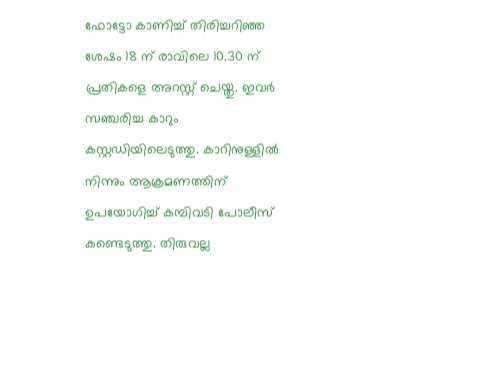ഫോട്ടോ കാണിച്ച് തിരിച്ചറിഞ്ഞ ശേഷം 18 ന് രാവിലെ 10.30 ന് പ്രതികളെ അറസ്റ്റ് ചെയ്തു. ഇവർ സഞ്ചരിച്ച കാറും കസ്റ്റഡിയിലെടുത്തു. കാറിനുള്ളിൽ നിന്നും ആക്രമണത്തിന് ഉപയോഗിച്ച് കമ്പിവടി പോലീസ് കണ്ടെടുത്തു. തിരുവല്ല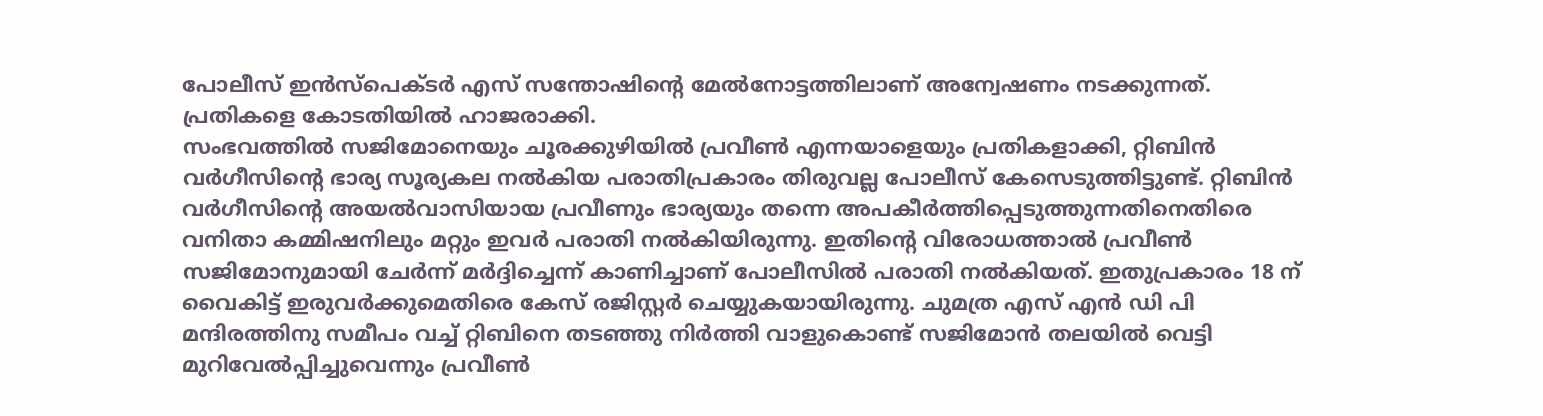പോലീസ് ഇൻസ്പെക്ടർ എസ് സന്തോഷിന്റെ മേൽനോട്ടത്തിലാണ് അന്വേഷണം നടക്കുന്നത്. പ്രതികളെ കോടതിയിൽ ഹാജരാക്കി.
സംഭവത്തിൽ സജിമോനെയും ചൂരക്കുഴിയിൽ പ്രവീൺ എന്നയാളെയും പ്രതികളാക്കി, റ്റിബിൻ വർഗീസിന്റെ ഭാര്യ സൂര്യകല നൽകിയ പരാതിപ്രകാരം തിരുവല്ല പോലീസ് കേസെടുത്തിട്ടുണ്ട്. റ്റിബിൻ വർഗീസിന്റെ അയൽവാസിയായ പ്രവീണും ഭാര്യയും തന്നെ അപകീർത്തിപ്പെടുത്തുന്നതിനെതിരെ വനിതാ കമ്മിഷനിലും മറ്റും ഇവർ പരാതി നൽകിയിരുന്നു. ഇതിന്റെ വിരോധത്താൽ പ്രവീൺ സജിമോനുമായി ചേർന്ന് മർദ്ദിച്ചെന്ന് കാണിച്ചാണ് പോലീസിൽ പരാതി നൽകിയത്. ഇതുപ്രകാരം 18 ന് വൈകിട്ട് ഇരുവർക്കുമെതിരെ കേസ് രജിസ്റ്റർ ചെയ്യുകയായിരുന്നു. ചുമത്ര എസ് എൻ ഡി പി മന്ദിരത്തിനു സമീപം വച്ച് റ്റിബിനെ തടഞ്ഞു നിർത്തി വാളുകൊണ്ട് സജിമോൻ തലയിൽ വെട്ടി മുറിവേൽപ്പിച്ചുവെന്നും പ്രവീൺ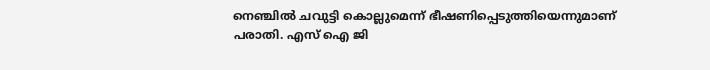നെഞ്ചിൽ ചവുട്ടി കൊല്ലുമെന്ന് ഭീഷണിപ്പെടുത്തിയെന്നുമാണ് പരാതി. എസ് ഐ ജി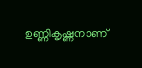ഉണ്ണികൃഷ്ണനാണ്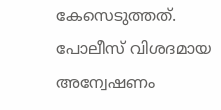കേസെടുത്തത്. പോലീസ് വിശദമായ അന്വേഷണം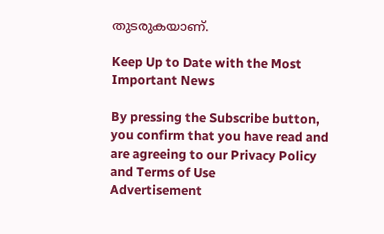തുടരുകയാണ്.

Keep Up to Date with the Most Important News

By pressing the Subscribe button, you confirm that you have read and are agreeing to our Privacy Policy and Terms of Use
Advertisement